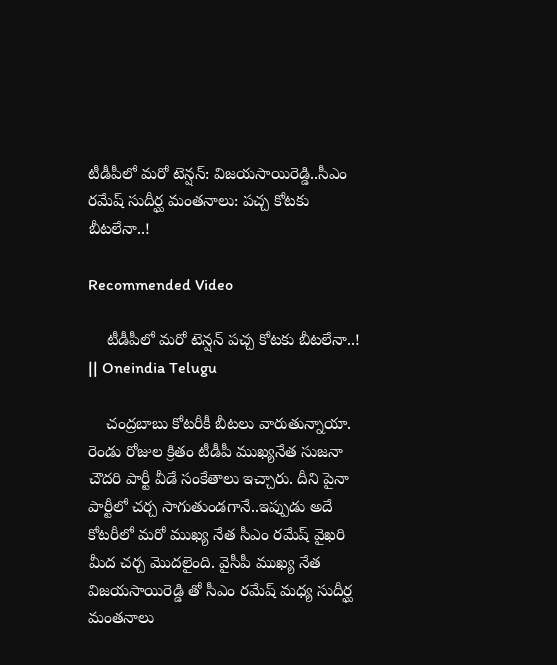టీడీపీలో మ‌రో టెన్ష‌న్‌: విజ‌య‌సాయిరెడ్డి..సీఎం ర‌మేష్ సుదీర్ఘ మంత‌నాలు: ప‌చ్చ కోట‌కు బీట‌లేనా..!

Recommended Video

    టీడీపీలో మ‌రో టెన్ష‌న్‌ ప‌చ్చ కోట‌కు బీట‌లేనా..! || Oneindia Telugu

    చంద్ర‌బాబు కోట‌రీకీ బీట‌లు వారుతున్నాయా. రెండు రోజుల క్రితం టీడీపీ ముఖ్య‌నేత సుజ‌నా చౌద‌రి పార్టీ వీడే సంకేతాలు ఇచ్చారు. దీని పైనా పార్టీలో చ‌ర్చ సాగుతుండ‌గానే..ఇప్పుడు అదే కోట‌రీలో మరో ముఖ్య నేత సీఎం ర‌మేష్ వైఖ‌రి మీద చ‌ర్చ మొద‌లైంది. వైసీపీ ముఖ్య నేత విజ‌య‌సాయిరెడ్డి తో సీఎం ర‌మేష్ మ‌ధ్య సుదీర్ఘ మంత‌నాలు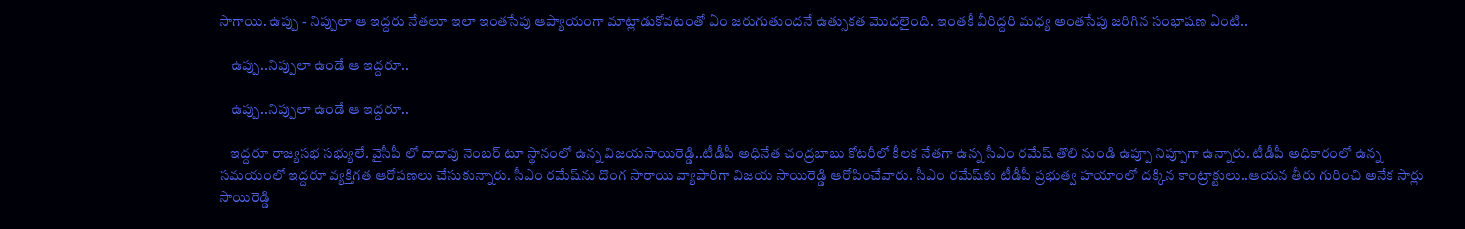సాగాయి. ఉప్పు - నిప్పులా ఆ ఇద్ద‌రు నేత‌లూ ఇలా ఇంత‌సేపు ఆప్యాయంగా మాట్లాడుకోవ‌టంతో ఏం జ‌రుగుతుంద‌నే ఉత్సుక‌త మొద‌లైంది. ఇంత‌కీ వీరిద్ద‌రి మ‌ధ్య అంత‌సేపు జ‌రిగిన సంభాష‌ణ ఏంటి..

    ఉప్పు..నిప్పులా ఉండే ఆ ఇద్ద‌రూ..

    ఉప్పు..నిప్పులా ఉండే ఆ ఇద్ద‌రూ..

    ఇద్ద‌రూ రాజ్య‌స‌భ స‌భ్యులే. వైసీపీ లో దాదాపు నెంబ‌ర్ టూ స్థానంలో ఉన్న విజ‌య‌సాయిరెడ్డి..టీడీపీ అధినేత చంద్ర‌బాబు కోట‌రీలో కీల‌క నేత‌గా ఉన్న సీఎం ర‌మేష్ తొలి నుండి ఉప్పూ నిప్పూగా ఉన్నారు. టీడీపీ అధికారంలో ఉన్న స‌మ‌యంలో ఇద్ద‌రూ వ్యక్తిగ‌త ఆరోప‌ణ‌లు చేసుకున్నారు. సీఎం ర‌మేష్‌ను దొంగ సారాయి వ్యాపారిగా విజ‌య సాయిరెడ్డి ఆరోపించేవారు. సీఎం ర‌మేష్‌కు టీడీపీ ప్ర‌భుత్వ హ‌యాంలో ద‌క్కిన కాంట్రాక్టులు..ఆయన తీరు గురించి అనేక సార్లు సాయిరెడ్డి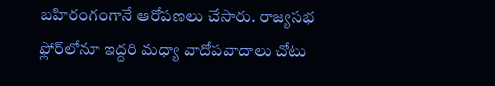బ‌హిరంగంగానే ఆరోప‌ణ‌లు చేసారు. రాజ్య‌స‌భ ఫ్లోర్‌లోనూ ఇద్ద‌రి మ‌ధ్యా వాదోప‌వాదాలు చోటు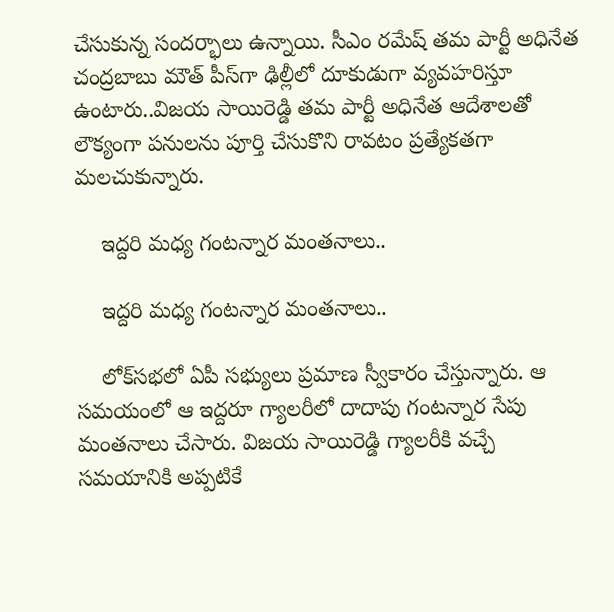చేసుకున్న సంద‌ర్భాలు ఉన్నాయి. సీఎం ర‌మేష్ త‌మ పార్టీ అధినేత చంద్ర‌బాబు మౌత్ పీస్‌గా ఢిల్లీలో దూకుడుగా వ్య‌వ‌హ‌రిస్తూ ఉంటారు..విజ‌య సాయిరెడ్డి త‌మ పార్టీ అధినేత ఆదేశాల‌తో లౌక్యంగా ప‌నుల‌ను పూర్తి చేసుకొని రావ‌టం ప్ర‌త్యేక‌త‌గా మ‌ల‌చుకున్నారు.

    ఇద్ద‌రి మ‌ధ్య గంట‌న్నార మంత‌నాలు..

    ఇద్ద‌రి మ‌ధ్య గంట‌న్నార మంత‌నాలు..

    లోక్‌స‌భ‌లో ఏపీ స‌భ్యులు ప్ర‌మాణ స్వీకారం చేస్తున్నారు. ఆ స‌మ‌యంలో ఆ ఇద్ద‌రూ గ్యాల‌రీలో దాదాపు గంట‌న్నార సేపు మంత‌నాలు చేసారు. విజ‌య సాయిరెడ్డి గ్యాల‌రీకి వ‌చ్చే స‌మ‌యానికి అప్ప‌టికే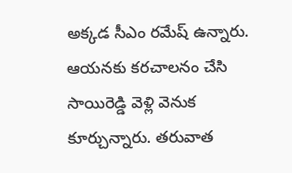అక్క‌డ సీఎం ర‌మేష్ ఉన్నారు. ఆయ‌న‌కు క‌ర‌చాల‌నం చేసి సాయిరెడ్డి వెళ్లి వెనుక కూర్చున్నారు. త‌రువాత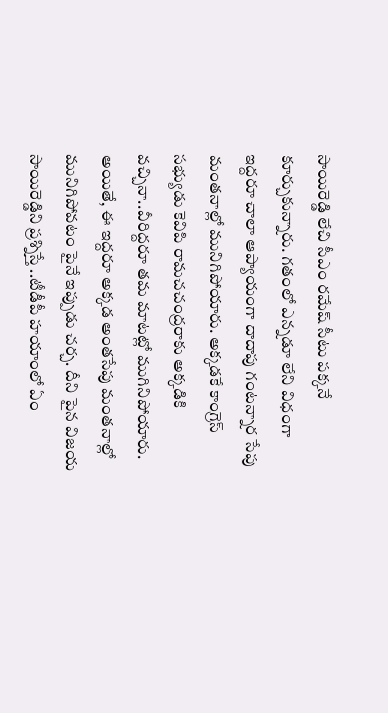సాయిరెడ్డి లేచి సీఎం ర‌మేష్ సీటు ప‌క్క‌నే కూర్చుకున్నారు. గ‌తంలో ఎన్న‌డూ లేని విధంగా ఇద్ద‌రూ చాలా ఆప్యాయంగా దాదాపు గంట‌న్నార సేపు మంత‌నాల్లో మునిగిపోయారు. అక్క‌డ‌కే కాంగ్రెస్ స‌భ్యుడు కెవిపి రామచ‌చంద్ర‌రాకు అక్క‌డికి వ‌చ్చినా..వీరిద్ద‌రూ త‌మ మాటట్లో ముగినిపోయారు. అయితే, ఈ ఇద్ద‌రూ అక్క‌డ అంత‌సేపు మంత‌నాల్లో మునిగిపోవ‌టం పైనే ఇప్పుడు చ‌ర్చ. దీని పైన విజ‌య సాయిరెడ్డిని ప్ర‌శ్నిస్తే ..టీడీపీ హ‌యాంలో ఏం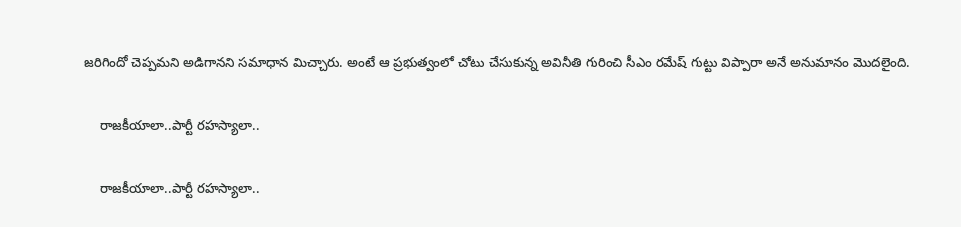జ‌రిగిందో చెప్ప‌మ‌ని అడిగాన‌ని స‌మాధాన మిచ్చారు. అంటే ఆ ప్ర‌భుత్వంలో చోటు చేసుకున్న అవినీతి గురించి సీఎం ర‌మేష్ గుట్టు విప్పారా అనే అనుమానం మొద‌లైంది.

    రాజ‌కీయాలా..పార్టీ ర‌హ‌స్యాలా..

    రాజ‌కీయాలా..పార్టీ ర‌హ‌స్యాలా..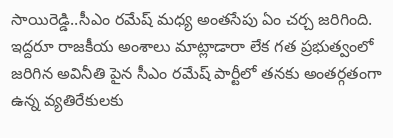సాయిరెడ్డి..సీఎం ర‌మేష్ మ‌ధ్య అంత‌సేపు ఏం చ‌ర్చ జ‌రిగింది. ఇద్ద‌రూ రాజ‌కీయ అంశాలు మాట్లాడారా లేక గ‌త ప్ర‌భుత్వంలో జ‌రిగిన అవినీతి పైన సీఎం ర‌మేష్ పార్టీలో త‌న‌కు అంత‌ర్గ‌తంగా ఉన్న వ్య‌తిరేకుల‌కు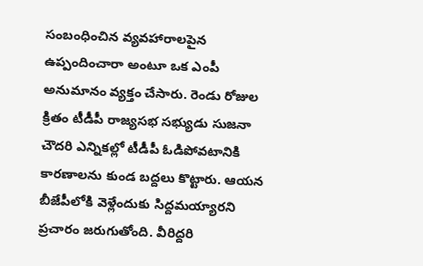సంబంధించిన వ్య‌వ‌హారాల‌పైన ఉప్పందించారా అంటూ ఒక ఎంపీ అనుమానం వ్య‌క్తం చేసారు. రెండు రోజుల క్రితం టీడీపీ రాజ్య‌స‌భ స‌భ్యుడు సుజ‌నా చౌద‌రి ఎన్నిక‌ల్లో టీడీపీ ఓడిపోవ‌టానికి కార‌ణాల‌ను కుండ బ‌ద్ద‌లు కొట్టారు. ఆయ‌న బీజేపీలోకి వెళ్లేందుకు సిద్ద‌మ‌య్యార‌ని ప్ర‌చారం జ‌రుగుతోంది. వీరిద్ద‌రి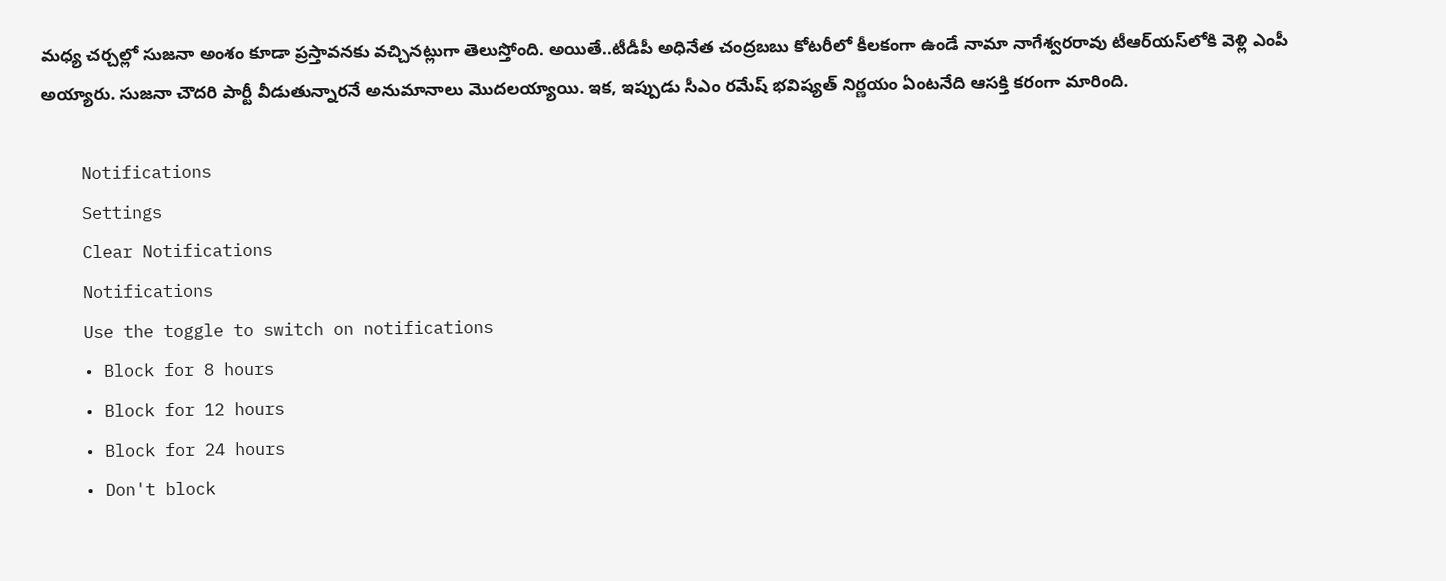మ‌ధ్య చ‌ర్చ‌ల్లో సుజ‌నా అంశం కూడా ప్ర‌స్తావ‌న‌కు వ‌చ్చిన‌ట్లుగా తెలుస్తోంది. అయితే..టీడీపీ అధినేత చంద్రబ‌బు కోట‌రీలో కీల‌కంగా ఉండే నామా నాగేశ్వ‌ర‌రావు టీఆర్‌య‌స్‌లోకి వెళ్లి ఎంపీ అయ్యారు. సుజనా చౌద‌రి పార్టీ వీడుతున్నార‌నే అనుమానాలు మొద‌ల‌య్యాయి. ఇక‌, ఇప్పుడు సీఎం ర‌మేష్ భ‌విష్య‌త్ నిర్ణ‌యం ఏంట‌నేది ఆస‌క్తి క‌రంగా మారింది.

    Notifications
    Settings
    Clear Notifications
    Notifications
    Use the toggle to switch on notifications
    • Block for 8 hours
    • Block for 12 hours
    • Block for 24 hours
    • Don't block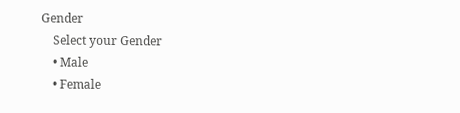Gender
    Select your Gender
    • Male
    • Female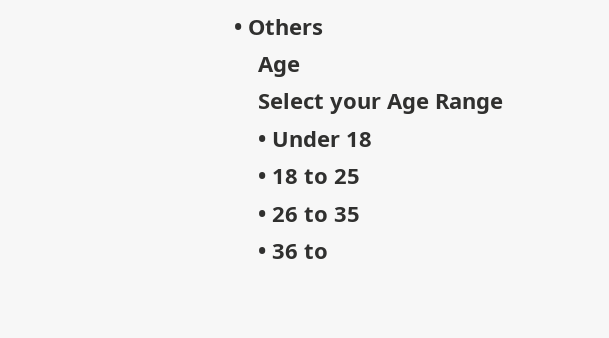• Others
    Age
    Select your Age Range
    • Under 18
    • 18 to 25
    • 26 to 35
    • 36 to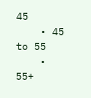45
    • 45 to 55
    • 55+